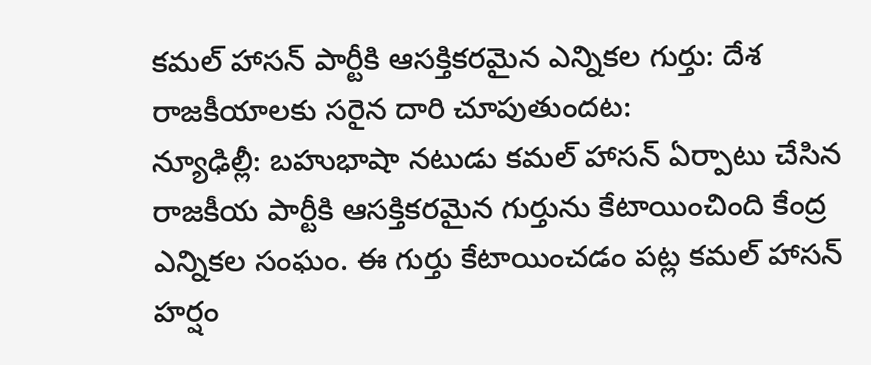కమల్ హాసన్ పార్టీకి ఆసక్తికరమైన ఎన్నికల గుర్తు: దేశ రాజకీయాలకు సరైన దారి చూపుతుందట:
న్యూఢిల్లీ: బహుభాషా నటుడు కమల్ హాసన్ ఏర్పాటు చేసిన రాజకీయ పార్టీకి ఆసక్తికరమైన గుర్తును కేటాయించింది కేంద్ర ఎన్నికల సంఘం. ఈ గుర్తు కేటాయించడం పట్ల కమల్ హాసన్ హర్షం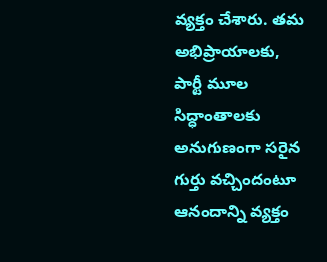వ్యక్తం చేశారు. తమ అభిప్రాయాలకు, పార్టీ మూల సిద్ధాంతాలకు అనుగుణంగా సరైన గుర్తు వచ్చిందంటూ ఆనందాన్ని వ్యక్తం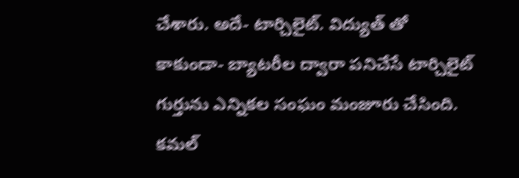చేశారు. అదే- టార్చిలైట్. విద్యుత్ తో కాకుండా- బ్యాటరీల ద్వారా పనిచేసే టార్చిలైట్ గుర్తును ఎన్నికల సంఘం మంజూరు చేసింది.
కమల్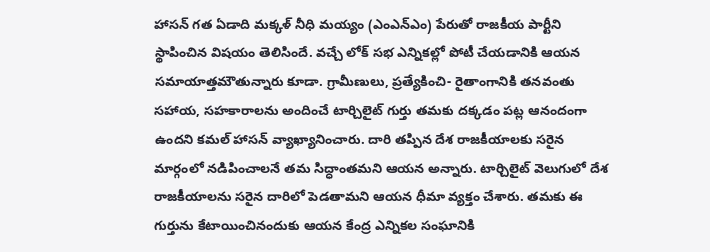హాసన్ గత ఏడాది మక్కళ్ నీధి మయ్యం (ఎంఎన్ఎం) పేరుతో రాజకీయ పార్టీని స్థాపించిన విషయం తెలిసిందే. వచ్చే లోక్ సభ ఎన్నికల్లో పోటీ చేయడానికి ఆయన సమాయాత్తమౌతున్నారు కూడా. గ్రామీణులు, ప్రత్యేకించి- రైతాంగానికి తనవంతు సహాయ, సహకారాలను అందించే టార్చిలైట్ గుర్తు తమకు దక్కడం పట్ల ఆనందంగా ఉందని కమల్ హాసన్ వ్యాఖ్యానించారు. దారి తప్పిన దేశ రాజకీయాలకు సరైన మార్గంలో నడిపించాలనే తమ సిద్ధాంతమని ఆయన అన్నారు. టార్చిలైట్ వెలుగులో దేశ రాజకీయాలను సరైన దారిలో పెడతామని ఆయన ధీమా వ్యక్తం చేశారు. తమకు ఈ గుర్తును కేటాయించినందుకు ఆయన కేంద్ర ఎన్నికల సంఘానికి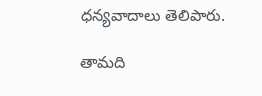ధన్యవాదాలు తెలిపారు.

తామది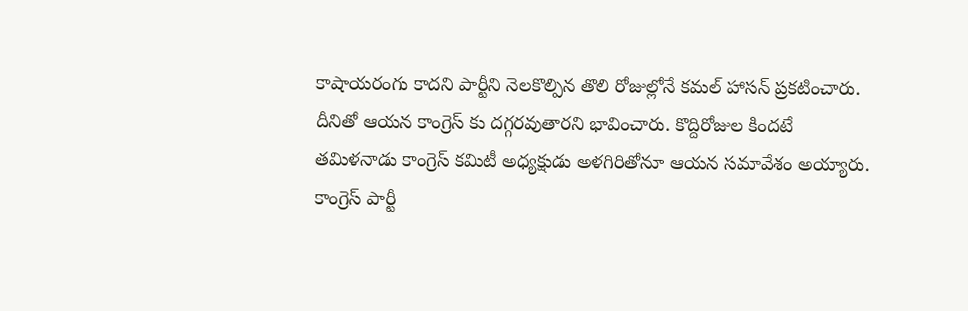కాషాయరంగు కాదని పార్టీని నెలకొల్పిన తొలి రోజుల్లోనే కమల్ హాసన్ ప్రకటించారు. దీనితో ఆయన కాంగ్రెస్ కు దగ్గరవుతారని భావించారు. కొద్దిరోజుల కిందటే తమిళనాడు కాంగ్రెస్ కమిటీ అధ్యక్షుడు అళగిరితోనూ ఆయన సమావేశం అయ్యారు. కాంగ్రెస్ పార్టీ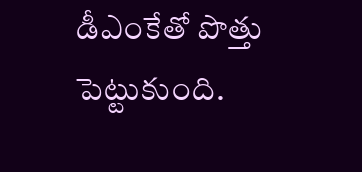డీఎంకేతో పొత్తు పెట్టుకుంది.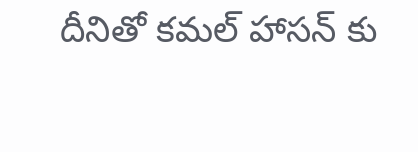దీనితో కమల్ హాసన్ కు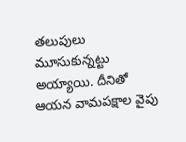తలుపులు మూసుకున్నట్టు అయ్యాయి. దీనితో ఆయన వామపక్షాల వైపు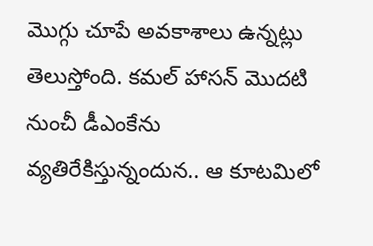మొగ్గు చూపే అవకాశాలు ఉన్నట్లు తెలుస్తోంది. కమల్ హాసన్ మొదటి నుంచీ డీఎంకేను వ్యతిరేకిస్తున్నందున.. ఆ కూటమిలో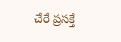చేరే ప్రసక్తే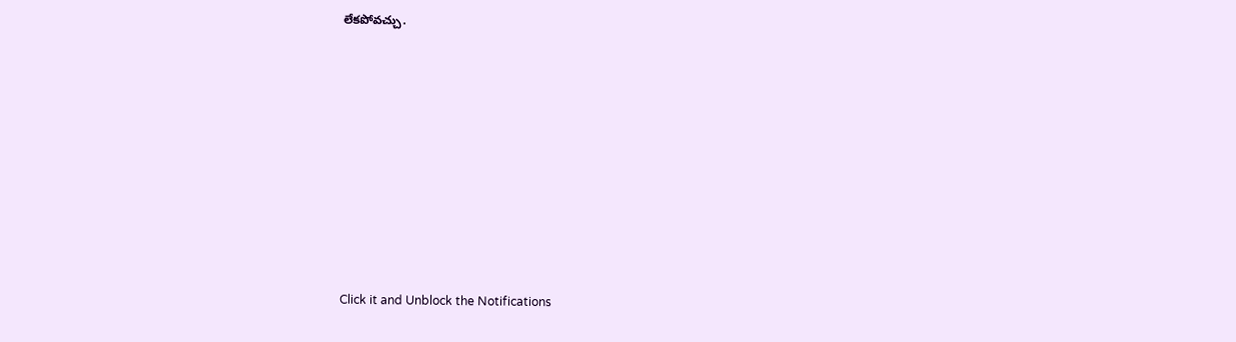లేకపోవచ్చు.












Click it and Unblock the Notifications